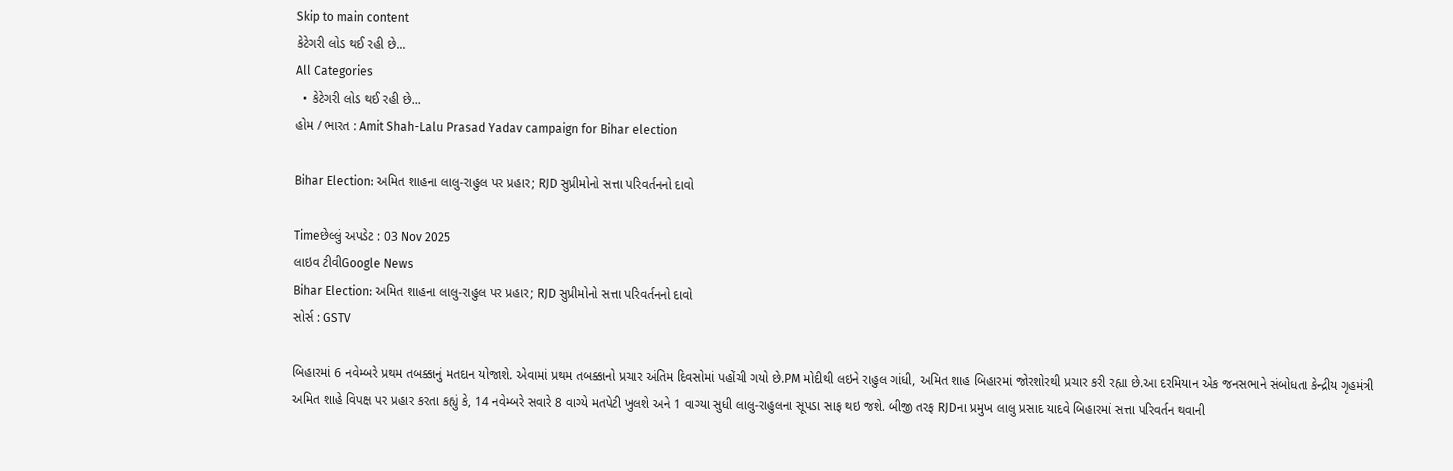Skip to main content
કેટેગરી લોડ થઈ રહી છે...
All Categories
  • કેટેગરી લોડ થઈ રહી છે...
હોમ / ભારત : Amit Shah-Lalu Prasad Yadav campaign for Bihar election

Bihar Election: અમિત શાહના લાલુ-રાહુલ પર પ્રહાર; RJD સુપ્રીમોનો સત્તા પરિવર્તનનો દાવો

Timeછેલ્લું અપડેટ : 03 Nov 2025
લાઇવ ટીવીGoogle News
Bihar Election: અમિત શાહના લાલુ-રાહુલ પર પ્રહાર; RJD સુપ્રીમોનો સત્તા પરિવર્તનનો દાવો
સોર્સ : GSTV

બિહારમાં 6 નવેમ્બરે પ્રથમ તબક્કાનું મતદાન યોજાશે. એવામાં પ્રથમ તબક્કાનો પ્રચાર અંતિમ દિવસોમાં પહોંચી ગયો છે.PM મોદીથી લઇને રાહુલ ગાંધી, અમિત શાહ બિહારમાં જોરશોરથી પ્રચાર કરી રહ્યા છે.આ દરમિયાન એક જનસભાને સંબોધતા કેન્દ્રીય ગૃહમંત્રી અમિત શાહે વિપક્ષ પર પ્રહાર કરતા કહ્યું કે, 14 નવેમ્બરે સવારે 8 વાગ્યે મતપેટી ખુલશે અને 1 વાગ્યા સુધી લાલુ-રાહુલના સૂપડા સાફ થઇ જશે. બીજી તરફ RJDના પ્રમુખ લાલુ પ્રસાદ યાદવે બિહારમાં સત્તા પરિવર્તન થવાની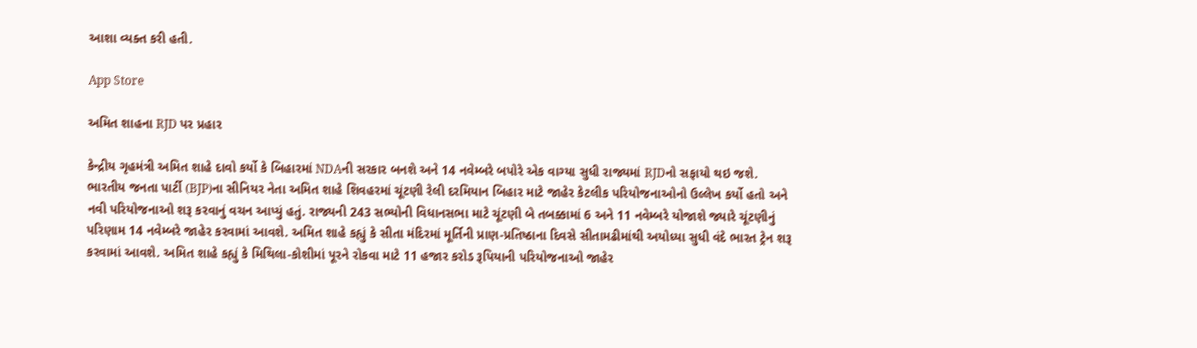આશા વ્યક્ત કરી હતી.

App Store

અમિત શાહના RJD પર પ્રહાર

કેન્દ્રીય ગૃહમંત્રી અમિત શાહે દાવો કર્યો કે બિહારમાં NDAની સરકાર બનશે અને 14 નવેમ્બરે બપોરે એક વાગ્યા સુધી રાજ્યમાં RJDનો સફાયો થઇ જશે. ભારતીય જનતા પાર્ટી (BJP)ના સીનિયર નેતા અમિત શાહે શિવહરમાં ચૂંટણી રેલી દરમિયાન બિહાર માટે જાહેર કેટલીક પરિયોજનાઓનો ઉલ્લેખ કર્યો હતો અને નવી પરિયોજનાઓ શરૂ કરવાનું વચન આપ્યું હતું. રાજ્યની 243 સભ્યોની વિધાનસભા માટે ચૂંટણી બે તબક્કામાં 6 અને 11 નવેમ્બરે યોજાશે જ્યારે ચૂંટણીનું પરિણામ 14 નવેમ્બરે જાહેર કરવામાં આવશે. અમિત શાહે કહ્યું કે સીતા મંદિરમાં મૂર્તિની પ્રાણ-પ્રતિષ્ઠાના દિવસે સીતામઢીમાંથી અયોધ્યા સુધી વંદે ભારત ટ્રેન શરૂ કરવામાં આવશે. અમિત શાહે કહ્યું કે મિથિલા-કોશીમાં પૂરને રોકવા માટે 11 હજાર કરોડ રૂપિયાની પરિયોજનાઓ જાહેર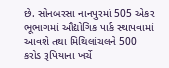છે. સોનબરસા નાનપુરમાં 505 એકર ભૂભાગમાં ઔદ્યોગિક પાર્ક સ્થાપવામાં આવશે તથા મિથિલાંચલને 500 કરોડ રૂપિયાના ખર્ચે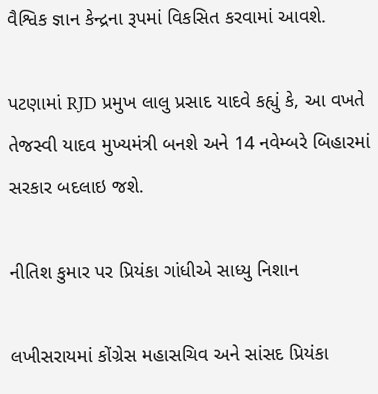વૈશ્વિક જ્ઞાન કેન્દ્રના રૂપમાં વિકસિત કરવામાં આવશે.

પટણામાં RJD પ્રમુખ લાલુ પ્રસાદ યાદવે કહ્યું કે, આ વખતે તેજસ્વી યાદવ મુખ્યમંત્રી બનશે અને 14 નવેમ્બરે બિહારમાં સરકાર બદલાઇ જશે.

નીતિશ કુમાર પર પ્રિયંકા ગાંધીએ સાધ્યુ નિશાન

લખીસરાયમાં કોંગ્રેસ મહાસચિવ અને સાંસદ પ્રિયંકા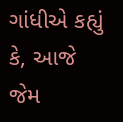ગાંધીએ કહ્યું કે, આજે જેમ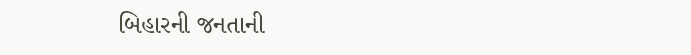બિહારની જનતાની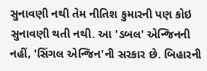સુનાવણી નથી તેમ નીતિશ કુમારની પણ કોઇ સુનાવણી થતી નથી. આ 'ડબલ' એન્જિનની નહીં, 'સિંગલ એન્જિન'ની સરકાર છે. બિહારની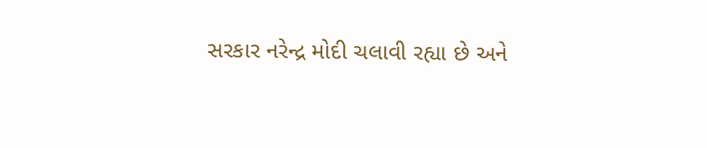સરકાર નરેન્દ્ર મોદી ચલાવી રહ્યા છે અને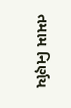તમામ નિર્ણય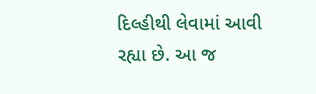દિલ્હીથી લેવામાં આવી રહ્યા છે. આ જ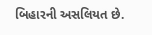બિહારની અસલિયત છે.